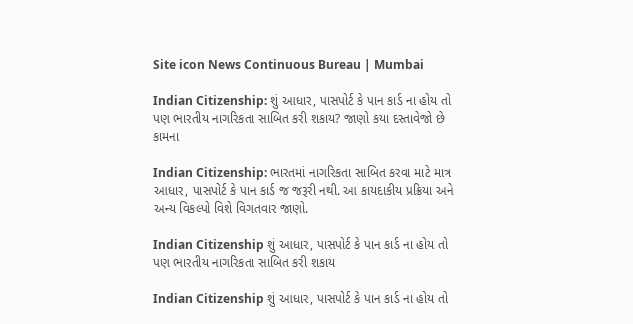Site icon News Continuous Bureau | Mumbai

Indian Citizenship: શું આધાર, પાસપોર્ટ કે પાન કાર્ડ ના હોય તો પણ ભારતીય નાગરિકતા સાબિત કરી શકાય? જાણો કયા દસ્તાવેજો છે કામના

Indian Citizenship: ભારતમાં નાગરિકતા સાબિત કરવા માટે માત્ર આધાર, પાસપોર્ટ કે પાન કાર્ડ જ જરૂરી નથી. આ કાયદાકીય પ્રક્રિયા અને અન્ય વિકલ્પો વિશે વિગતવાર જાણો.

Indian Citizenship શું આધાર, પાસપોર્ટ કે પાન કાર્ડ ના હોય તો પણ ભારતીય નાગરિકતા સાબિત કરી શકાય

Indian Citizenship શું આધાર, પાસપોર્ટ કે પાન કાર્ડ ના હોય તો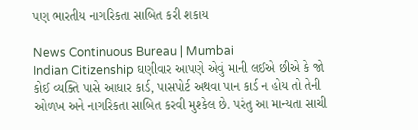પણ ભારતીય નાગરિકતા સાબિત કરી શકાય

News Continuous Bureau | Mumbai
Indian Citizenship ઘણીવાર આપણે એવું માની લઈએ છીએ કે જો કોઈ વ્યક્તિ પાસે આધાર કાર્ડ, પાસપોર્ટ અથવા પાન કાર્ડ ન હોય તો તેની ઓળખ અને નાગરિકતા સાબિત કરવી મુશ્કેલ છે. પરંતુ આ માન્યતા સાચી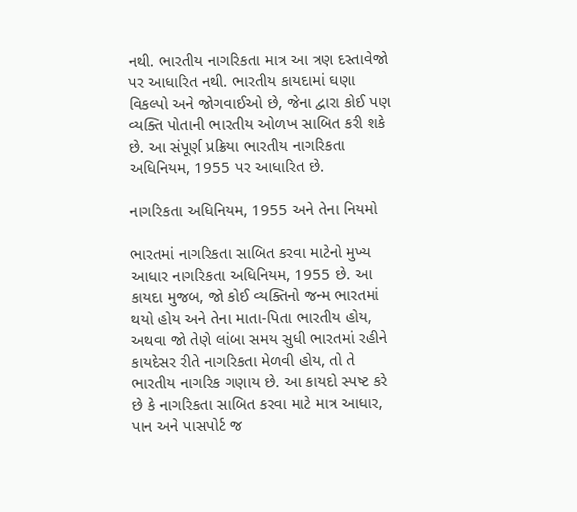નથી. ભારતીય નાગરિકતા માત્ર આ ત્રણ દસ્તાવેજો પર આધારિત નથી. ભારતીય કાયદામાં ઘણા વિકલ્પો અને જોગવાઈઓ છે, જેના દ્વારા કોઈ પણ વ્યક્તિ પોતાની ભારતીય ઓળખ સાબિત કરી શકે છે. આ સંપૂર્ણ પ્રક્રિયા ભારતીય નાગરિકતા અધિનિયમ, 1955 પર આધારિત છે.

નાગરિકતા અધિનિયમ, 1955 અને તેના નિયમો

ભારતમાં નાગરિકતા સાબિત કરવા માટેનો મુખ્ય આધાર નાગરિકતા અધિનિયમ, 1955 છે. આ કાયદા મુજબ, જો કોઈ વ્યક્તિનો જન્મ ભારતમાં થયો હોય અને તેના માતા-પિતા ભારતીય હોય, અથવા જો તેણે લાંબા સમય સુધી ભારતમાં રહીને કાયદેસર રીતે નાગરિકતા મેળવી હોય, તો તે ભારતીય નાગરિક ગણાય છે. આ કાયદો સ્પષ્ટ કરે છે કે નાગરિકતા સાબિત કરવા માટે માત્ર આધાર, પાન અને પાસપોર્ટ જ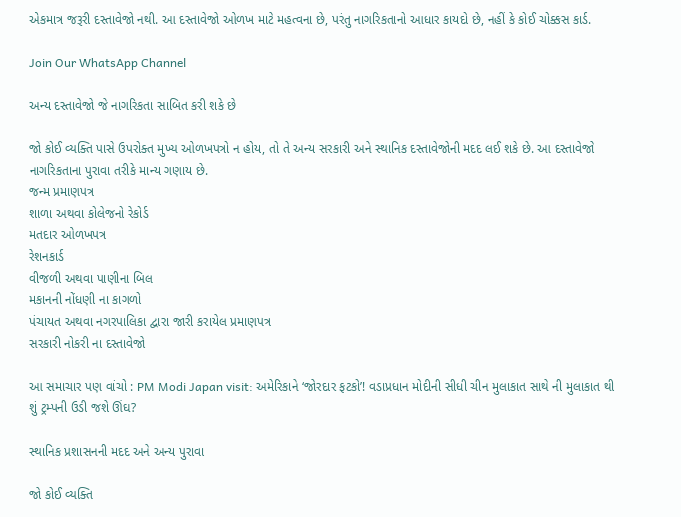એકમાત્ર જરૂરી દસ્તાવેજો નથી. આ દસ્તાવેજો ઓળખ માટે મહત્વના છે, પરંતુ નાગરિકતાનો આધાર કાયદો છે, નહીં કે કોઈ ચોક્કસ કાર્ડ.

Join Our WhatsApp Channel

અન્ય દસ્તાવેજો જે નાગરિકતા સાબિત કરી શકે છે

જો કોઈ વ્યક્તિ પાસે ઉપરોક્ત મુખ્ય ઓળખપત્રો ન હોય, તો તે અન્ય સરકારી અને સ્થાનિક દસ્તાવેજોની મદદ લઈ શકે છે. આ દસ્તાવેજો નાગરિકતાના પુરાવા તરીકે માન્ય ગણાય છે.
જન્મ પ્રમાણપત્ર
શાળા અથવા કોલેજનો રેકોર્ડ
મતદાર ઓળખપત્ર
રેશનકાર્ડ
વીજળી અથવા પાણીના બિલ
મકાનની નોંધણી ના કાગળો
પંચાયત અથવા નગરપાલિકા દ્વારા જારી કરાયેલ પ્રમાણપત્ર
સરકારી નોકરી ના દસ્તાવેજો

આ સમાચાર પણ વાંચો : PM Modi Japan visit: અમેરિકાને ‘જોરદાર ફટકો’! વડાપ્રધાન મોદીની સીધી ચીન મુલાકાત સાથે ની મુલાકાત થી શું ટ્રમ્પની ઉડી જશે ઊંઘ?

સ્થાનિક પ્રશાસનની મદદ અને અન્ય પુરાવા

જો કોઈ વ્યક્તિ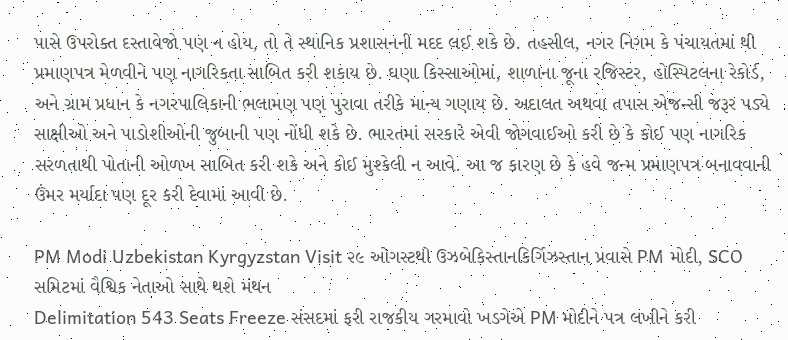પાસે ઉપરોક્ત દસ્તાવેજો પણ ન હોય, તો તે સ્થાનિક પ્રશાસનની મદદ લઈ શકે છે. તહસીલ, નગર નિગમ કે પંચાયતમાં થી પ્રમાણપત્ર મેળવીને પણ નાગરિકતા સાબિત કરી શકાય છે. ઘણા કિસ્સાઓમાં, શાળાના જૂના રજિસ્ટર, હોસ્પિટલના રેકોર્ડ, અને ગ્રામ પ્રધાન કે નગરપાલિકાની ભલામણ પણ પુરાવા તરીકે માન્ય ગણાય છે. અદાલત અથવા તપાસ એજન્સી જરૂર પડ્યે સાક્ષીઓ અને પાડોશીઓની જુબાની પણ નોંધી શકે છે. ભારતમાં સરકારે એવી જોગવાઈઓ કરી છે કે કોઈ પણ નાગરિક સરળતાથી પોતાની ઓળખ સાબિત કરી શકે અને કોઈ મુશ્કેલી ન આવે. આ જ કારણ છે કે હવે જન્મ પ્રમાણપત્ર બનાવવાની ઉંમર મર્યાદા પણ દૂર કરી દેવામાં આવી છે.

PM Modi Uzbekistan Kyrgyzstan Visit ૨૯ ઓગસ્ટથી ઉઝબેકિસ્તાનકિર્ગિઝસ્તાન પ્રવાસે PM મોદી, SCO સમિટમાં વૈશ્વિક નેતાઓ સાથે થશે મંથન
Delimitation 543 Seats Freeze સંસદમાં ફરી રાજકીય ગરમાવો ખડગેએ PM મોદીને પત્ર લખીને કરી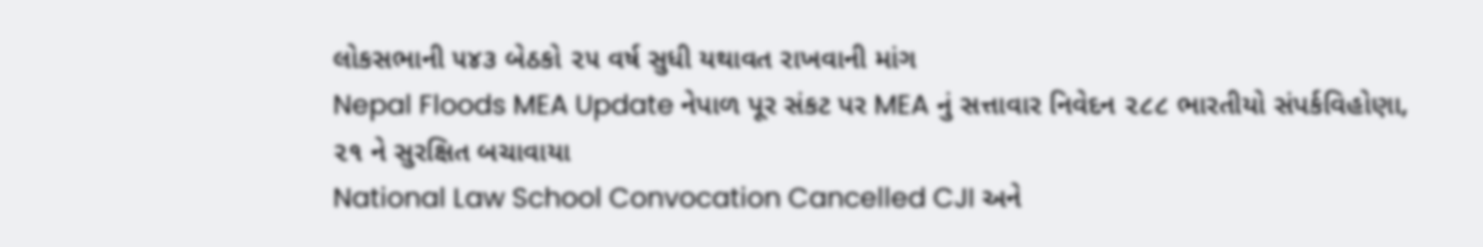લોકસભાની ૫૪૩ બેઠકો ૨૫ વર્ષ સુધી યથાવત રાખવાની માંગ
Nepal Floods MEA Update નેપાળ પૂર સંકટ પર MEA નું સત્તાવાર નિવેદન ૨૮૮ ભારતીયો સંપર્કવિહોણા, ૨૧ ને સુરક્ષિત બચાવાયા
National Law School Convocation Cancelled CJI અને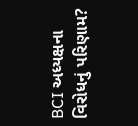BCI અધ્યક્ષના વિરોધનું પરિણામ?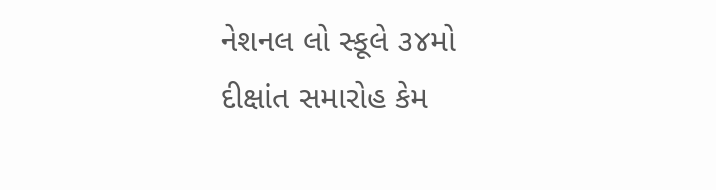નેશનલ લો સ્કૂલે ૩૪મો દીક્ષાંત સમારોહ કેમ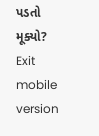પડતો મૂક્યો?
Exit mobile version